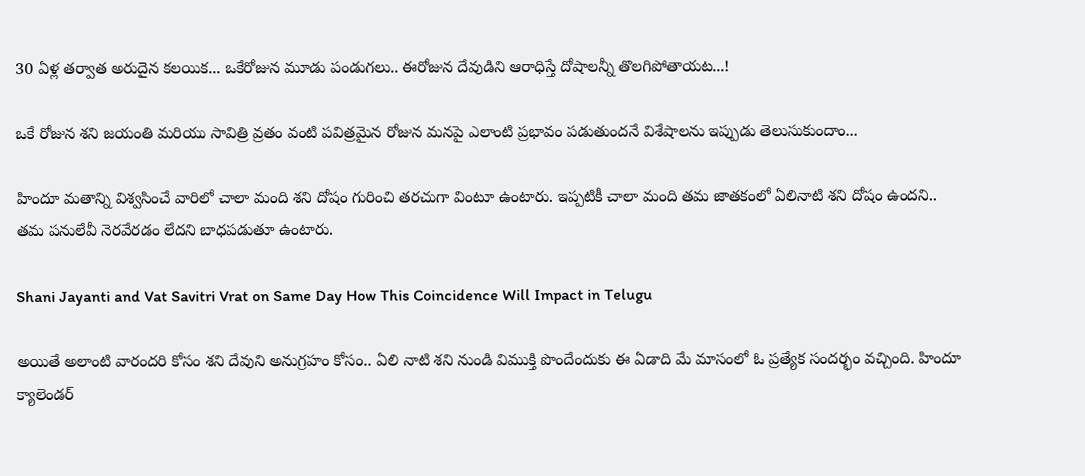30 ఏళ్ల తర్వాత అరుదైన కలయిక... ఒకేరోజున మూడు పండుగలు.. ఈరోజున దేవుడిని ఆరాధిస్తే దోషాలన్నీ తొలగిపోతాయట...!

ఒకే రోజున శని జయంతి మరియు సావిత్రి వ్రతం వంటి పవిత్రమైన రోజున మనపై ఎలాంటి ప్రభావం పడుతుందనే విశేషాలను ఇప్పుడు తెలుసుకుందాం...

హిందూ మతాన్ని విశ్వసించే వారిలో చాలా మంది శని దోషం గురించి తరచుగా వింటూ ఉంటారు. ఇప్పటికీ చాలా మంది తమ జాతకంలో ఏలినాటి శని దోషం ఉందని.. తమ పనులేవీ నెరవేరడం లేదని బాధపడుతూ ఉంటారు.

Shani Jayanti and Vat Savitri Vrat on Same Day How This Coincidence Will Impact in Telugu

అయితే అలాంటి వారందరి కోసం శని దేవుని అనుగ్రహం కోసం.. ఏలి నాటి శని నుండి విముక్తి పొందేందుకు ఈ ఏడాది మే మాసంలో ఓ ప్రత్యేక సందర్భం వచ్చింది. హిందూ క్యాలెండర్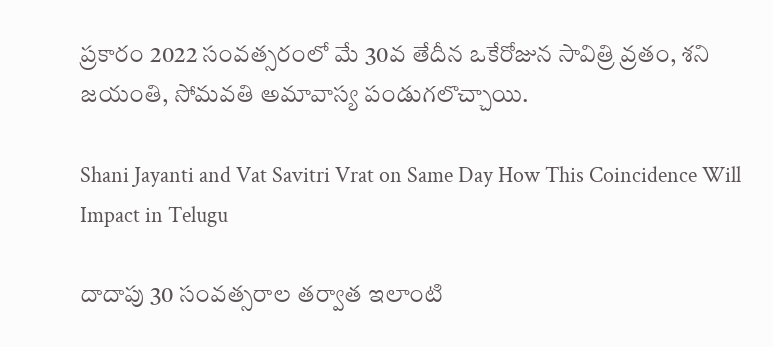ప్రకారం 2022 సంవత్సరంలో మే 30వ తేదీన ఒకేరోజున సావిత్రి వ్రతం, శని జయంతి, సోమవతి అమావాస్య పండుగలొచ్చాయి.

Shani Jayanti and Vat Savitri Vrat on Same Day How This Coincidence Will Impact in Telugu

దాదాపు 30 సంవత్సరాల తర్వాత ఇలాంటి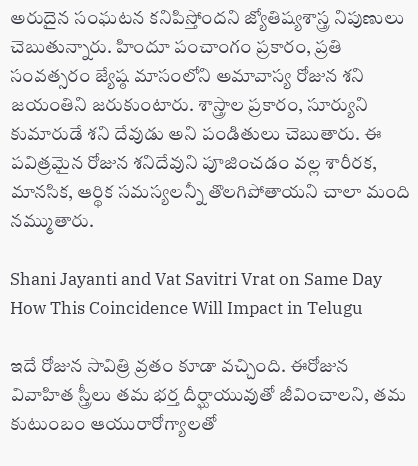అరుదైన సంఘటన కనిపిస్తోందని జ్యోతిష్యశాస్త్ర నిపుణులు చెబుతున్నారు. హిందూ పంచాంగం ప్రకారం, ప్రతి సంవత్సరం జ్యేష్ఠ మాసంలోని అమావాస్య రోజున శని జయంతిని జరుకుంటారు. శాస్త్రాల ప్రకారం, సూర్యుని కుమారుడే శని దేవుడు అని పండితులు చెబుతారు. ఈ పవిత్రమైన రోజున శనిదేవుని పూజించడం వల్ల శారీరక, మానసిక, ఆర్థిక సమస్యలన్నీ తొలగిపోతాయని చాలా మంది నమ్ముతారు.

Shani Jayanti and Vat Savitri Vrat on Same Day How This Coincidence Will Impact in Telugu

ఇదే రోజున సావిత్రి వ్రతం కూడా వచ్చింది. ఈరోజున వివాహిత స్త్రీలు తమ భర్త దీర్ఘాయువుతో జీవించాలని, తమ కుటుంబం ఆయురారోగ్యాలతో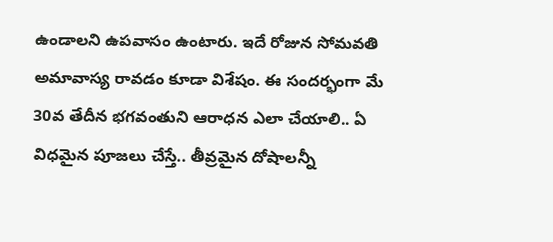ఉండాలని ఉపవాసం ఉంటారు. ఇదే రోజున సోమవతి అమావాస్య రావడం కూడా విశేషం. ఈ సందర్భంగా మే 30వ తేదీన భగవంతుని ఆరాధన ఎలా చేయాలి.. ఏ విధమైన పూజలు చేస్తే.. తీవ్రమైన దోషాలన్నీ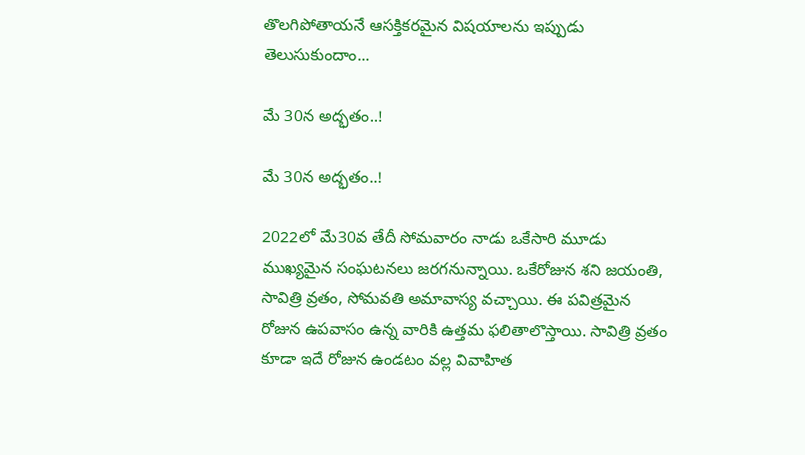తొలగిపోతాయనే ఆసక్తికరమైన విషయాలను ఇప్పుడు తెలుసుకుందాం...

మే 30న అద్భతం..!

మే 30న అద్భతం..!

2022లో మే30వ తేదీ సోమవారం నాడు ఒకేసారి మూడు ముఖ్యమైన సంఘటనలు జరగనున్నాయి. ఒకేరోజున శని జయంతి, సావిత్రి వ్రతం, సోమవతి అమావాస్య వచ్చాయి. ఈ పవిత్రమైన రోజున ఉపవాసం ఉన్న వారికి ఉత్తమ ఫలితాలొస్తాయి. సావిత్రి వ్రతం కూడా ఇదే రోజున ఉండటం వల్ల వివాహిత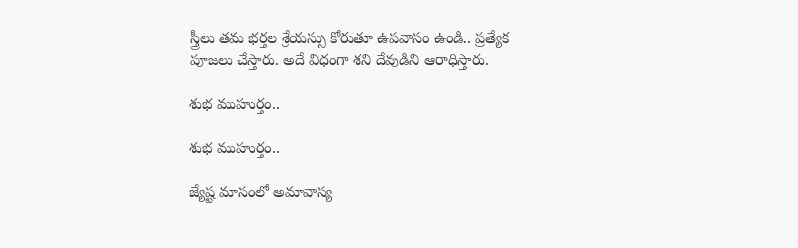స్త్రీలు తమ భర్తల శ్రేయస్సు కోరుతూ ఉపవాసం ఉండి.. ప్రత్యేక పూజలు చేస్తారు. అదే విధంగా శని దేవుడిని ఆరాధిస్తారు.

శుభ ముహుర్తం..

శుభ ముహుర్తం..

జ్యేష్ట మాసంలో అమావాస్య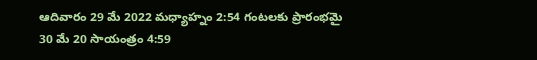ఆదివారం 29 మే 2022 మధ్యాహ్నం 2:54 గంటలకు ప్రారంభమై 30 మే 20 సాయంత్రం 4:59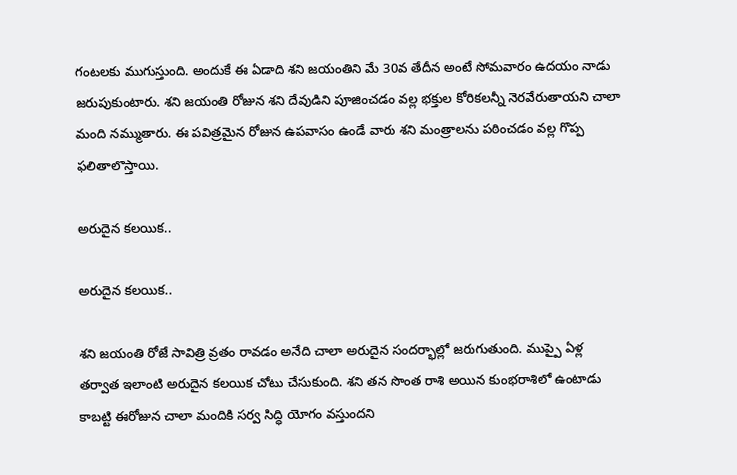గంటలకు ముగుస్తుంది. అందుకే ఈ ఏడాది శని జయంతిని మే 30వ తేదీన అంటే సోమవారం ఉదయం నాడు జరుపుకుంటారు. శని జయంతి రోజున శని దేవుడిని పూజించడం వల్ల భక్తుల కోరికలన్నీ నెరవేరుతాయని చాలా మంది నమ్ముతారు. ఈ పవిత్రమైన రోజున ఉపవాసం ఉండే వారు శని మంత్రాలను పఠించడం వల్ల గొప్ప ఫలితాలొస్తాయి.

అరుదైన కలయిక..

అరుదైన కలయిక..

శని జయంతి రోజే సావిత్రి వ్రతం రావడం అనేది చాలా అరుదైన సందర్భాల్లో జరుగుతుంది. ముప్పై ఏళ్ల తర్వాత ఇలాంటి అరుదైన కలయిక చోటు చేసుకుంది. శని తన సొంత రాశి అయిన కుంభరాశిలో ఉంటాడు కాబట్టి ఈరోజున చాలా మందికి సర్వ సిద్ధి యోగం వస్తుందని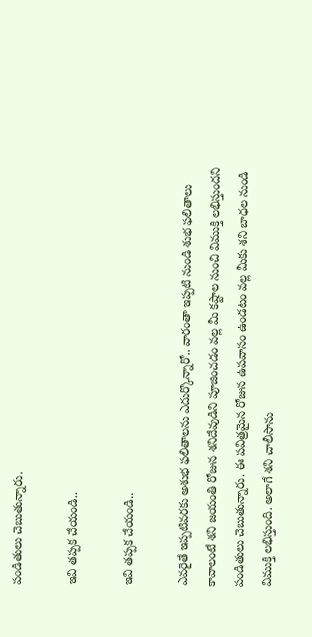పండితులు చెబుతున్నారు.

ఇవి తప్పక చేయండి..

ఇవి తప్పక చేయండి..

ఎవరైతే ఇప్పటివరకు అశుభ ఫలితాలను ఎదుర్కొన్నారో.. వారంతా ఇప్పటి నుండి శుభ ఫలితాలు కావాలంటే శని జయంతి రోజున శనిదేవుడిని పూజించడం వల్ల మీ కష్టాల నుంచి విముక్తి లభిస్తుందని పండితులు చెబుతున్నారు. ఈ పవిత్రమైన రోజున ఉపవాసం ఉండటం వల్ల మీకు శని బాధల నుండి విముక్తి లభిస్తుంది. అలాగే శని చాలీసాను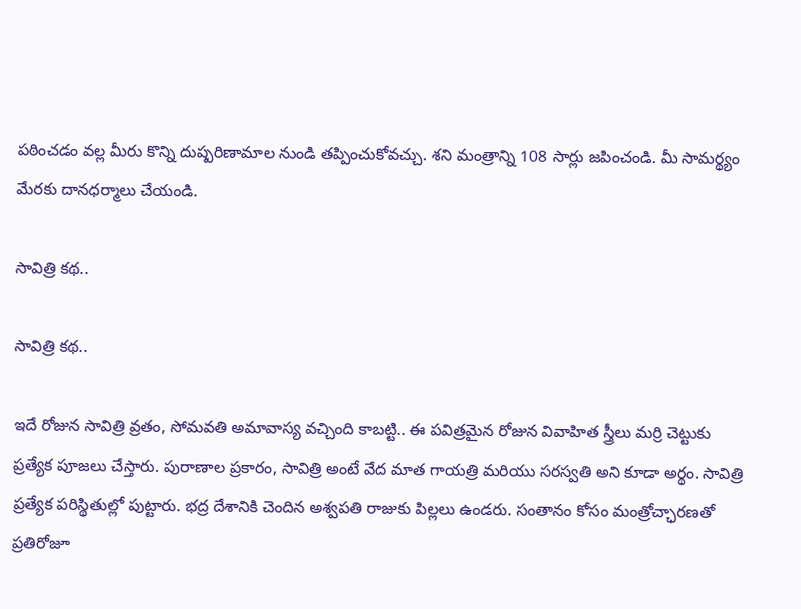పఠించడం వల్ల మీరు కొన్ని దుష్పరిణామాల నుండి తప్పించుకోవచ్చు. శని మంత్రాన్ని 108 సార్లు జపించండి. మీ సామర్థ్యం మేరకు దానధర్మాలు చేయండి.

సావిత్రి కథ..

సావిత్రి కథ..

ఇదే రోజున సావిత్రి వ్రతం, సోమవతి అమావాస్య వచ్చింది కాబట్టి.. ఈ పవిత్రమైన రోజున వివాహిత స్త్రీలు మర్రి చెట్టుకు ప్రత్యేక పూజలు చేస్తారు. పురాణాల ప్రకారం, సావిత్రి అంటే వేద మాత గాయత్రి మరియు సరస్వతి అని కూడా అర్థం. సావిత్రి ప్రత్యేక పరిస్థితుల్లో పుట్టారు. భద్ర దేశానికి చెందిన అశ్వపతి రాజుకు పిల్లలు ఉండరు. సంతానం కోసం మంత్రోచ్ఛారణతో ప్రతిరోజూ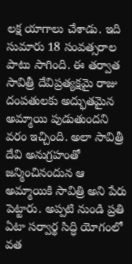లక్ష యాగాలు చేశాడు. ఇది సుమారు 18 సంవత్సరాల పాటు సాగింది. ఈ తర్వాత సావిత్రీ దేవిప్రత్యక్షమై రాజు దంపతులకు అద్భుతమైన అమ్మాయి పుడుతుందని వరం ఇచ్చింది. అలా సావిత్రీ దేవి అనుగ్రహంతో జన్మించినందున ఆ అమ్మాయికి సావిత్రి అని పేరు పెట్టారు. అప్పటి నుండి ప్రతి ఏటా సర్వార్థ సిద్ధి యోగంలో వత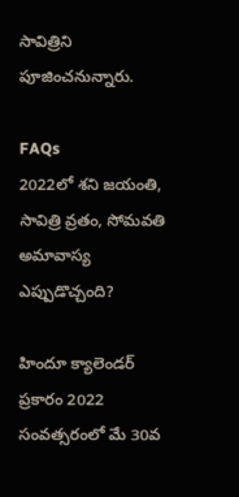సావిత్రిని పూజించనున్నారు.

FAQs
2022లో శని జయంతి, సావిత్రి వ్రతం, సోమవతి అమావాస్య ఎప్పుడొచ్చంది?

హిందూ క్యాలెండర్ ప్రకారం 2022 సంవత్సరంలో మే 30వ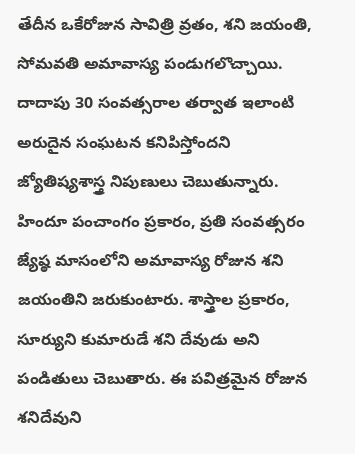తేదీన ఒకేరోజున సావిత్రి వ్రతం, శని జయంతి, సోమవతి అమావాస్య పండుగలొచ్చాయి. దాదాపు 30 సంవత్సరాల తర్వాత ఇలాంటి అరుదైన సంఘటన కనిపిస్తోందని జ్యోతిష్యశాస్త్ర నిపుణులు చెబుతున్నారు. హిందూ పంచాంగం ప్రకారం, ప్రతి సంవత్సరం జ్యేష్ఠ మాసంలోని అమావాస్య రోజున శని జయంతిని జరుకుంటారు. శాస్త్రాల ప్రకారం, సూర్యుని కుమారుడే శని దేవుడు అని పండితులు చెబుతారు. ఈ పవిత్రమైన రోజున శనిదేవుని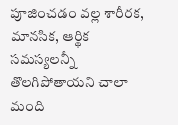పూజించడం వల్ల శారీరక, మానసిక, ఆర్థిక సమస్యలన్నీ తొలగిపోతాయని చాలా మంది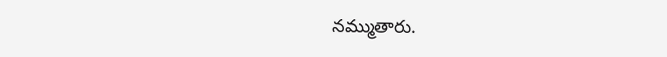నమ్ముతారు.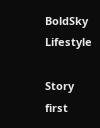BoldSky Lifestyle

Story first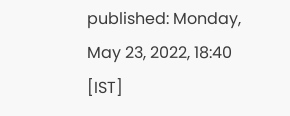published: Monday, May 23, 2022, 18:40 [IST]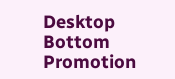Desktop Bottom Promotion